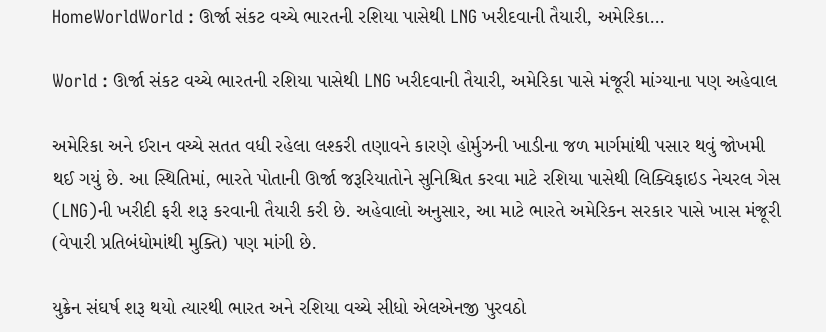HomeWorldWorld : ઊર્જા સંકટ વચ્ચે ભારતની રશિયા પાસેથી LNG ખરીદવાની તૈયારી, અમેરિકા...

World : ઊર્જા સંકટ વચ્ચે ભારતની રશિયા પાસેથી LNG ખરીદવાની તૈયારી, અમેરિકા પાસે મંજૂરી માંગ્યાના પણ અહેવાલ

અમેરિકા અને ઈરાન વચ્ચે સતત વધી રહેલા લશ્કરી તણાવને કારણે હોર્મુઝની ખાડીના જળ માર્ગમાંથી પસાર થવું જોખમી થઈ ગયું છે. આ સ્થિતિમાં, ભારતે પોતાની ઊર્જા જરૂરિયાતોને સુનિશ્ચિત કરવા માટે રશિયા પાસેથી લિક્વિફાઇડ નેચરલ ગેસ (LNG)ની ખરીદી ફરી શરૂ કરવાની તૈયારી કરી છે. અહેવાલો અનુસાર, આ માટે ભારતે અમેરિકન સરકાર પાસે ખાસ મંજૂરી (વેપારી પ્રતિબંધોમાંથી મુક્તિ) પણ માંગી છે.

યુક્રેન સંઘર્ષ શરૂ થયો ત્યારથી ભારત અને રશિયા વચ્ચે સીધો એલએનજી પુરવઠો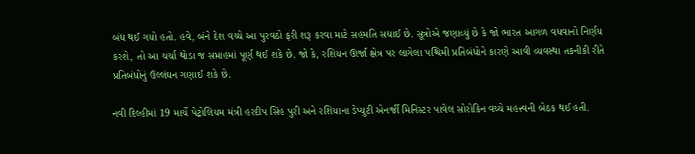બંધ થઈ ગયો હતો. હવે, બંને દેશ વચ્ચે આ પુરવઠો ફરી શરૂ કરવા માટે સહમતિ સધાઈ છે. સૂત્રોએ જણાવ્યું છે કે જો ભારત આગળ વધવાનો નિર્ણય કરશે, તો આ ચર્ચા થોડા જ સપ્તાહમાં પૂર્ણ થઈ શકે છે. જો કે, રશિયન ઊર્જા ક્ષેત્ર પર લાગેલા પશ્ચિમી પ્રતિબંધોને કારણે આવી વ્યવસ્થા તકનીકી રીતે પ્રતિબંધોનું ઉલ્લંઘન ગણાઈ શકે છે.

નવી દિલ્હીમાં 19 માર્ચે પેટ્રોલિયમ મંત્રી હરદીપ સિંહ પુરી અને રશિયાના ડેપ્યુટી એનર્જી મિનિસ્ટર પાવેલ સોરોકિન વચ્ચે મહત્ત્વની બેઠક થઈ હતી.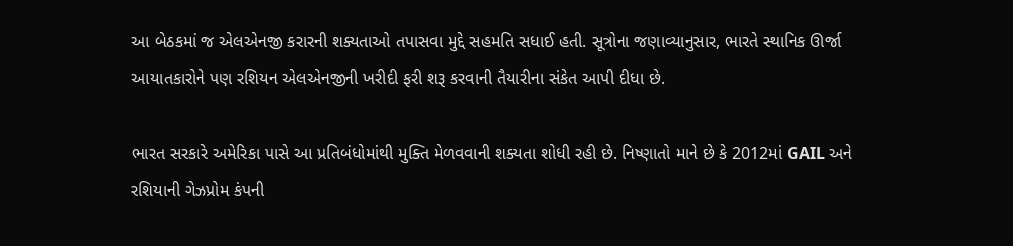આ બેઠકમાં જ એલએનજી કરારની શક્યતાઓ તપાસવા મુદ્દે સહમતિ સધાઈ હતી. સૂત્રોના જણાવ્યાનુસાર, ભારતે સ્થાનિક ઊર્જા આયાતકારોને પણ રશિયન એલએનજીની ખરીદી ફરી શરૂ કરવાની તૈયારીના સંકેત આપી દીધા છે.

ભારત સરકારે અમેરિકા પાસે આ પ્રતિબંધોમાંથી મુક્તિ મેળવવાની શક્યતા શોધી રહી છે. નિષ્ણાતો માને છે કે 2012માં GAIL અને રશિયાની ગેઝપ્રોમ કંપની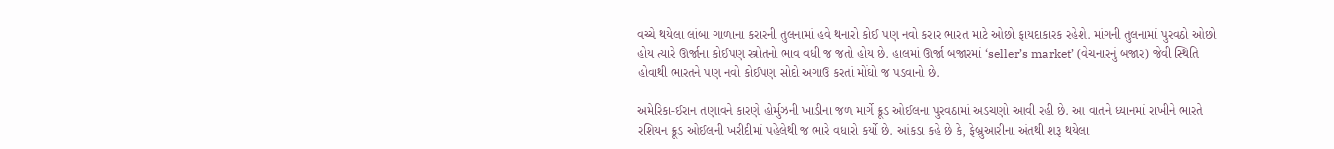વચ્ચે થયેલા લાંબા ગાળાના કરારની તુલનામાં હવે થનારો કોઈ પણ નવો કરાર ભારત માટે ઓછો ફાયદાકારક રહેશે. માંગની તુલનામાં પુરવઠો ઓછો હોય ત્યારે ઊર્જાના કોઈપણ સ્ત્રોતનો ભાવ વધી જ જતો હોય છે. હાલમાં ઊર્જા બજારમાં ‘seller’s market’ (વેચનારનું બજાર) જેવી સ્થિતિ હોવાથી ભારતને પણ નવો કોઈપણ સોદો અગાઉ કરતાં મોંઘો જ પડવાનો છે.

અમેરિકા-ઈરાન તણાવને કારણે હોર્મુઝની ખાડીના જળ માર્ગે ક્રૂડ ઓઈલના પુરવઠામાં અડચણો આવી રહી છે. આ વાતને ધ્યાનમાં રાખીને ભારતે રશિયન ક્રૂડ ઓઈલની ખરીદીમાં પહેલેથી જ ભારે વધારો કર્યો છે. આંકડા કહે છે કે, ફેબ્રુઆરીના અંતથી શરૂ થયેલા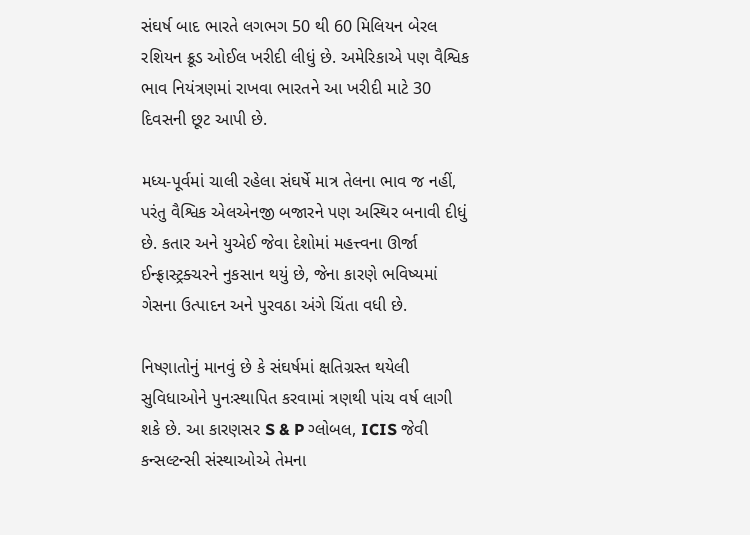સંઘર્ષ બાદ ભારતે લગભગ 50 થી 60 મિલિયન બેરલ રશિયન ક્રૂડ ઓઈલ ખરીદી લીધું છે. અમેરિકાએ પણ વૈશ્વિક ભાવ નિયંત્રણમાં રાખવા ભારતને આ ખરીદી માટે 30 દિવસની છૂટ આપી છે.

મધ્ય-પૂર્વમાં ચાલી રહેલા સંઘર્ષે માત્ર તેલના ભાવ જ નહીં, પરંતુ વૈશ્વિક એલએનજી બજારને પણ અસ્થિર બનાવી દીધું છે. કતાર અને યુએઈ જેવા દેશોમાં મહત્ત્વના ઊર્જા ઈન્ફ્રાસ્ટ્રક્ચરને નુકસાન થયું છે, જેના કારણે ભવિષ્યમાં ગેસના ઉત્પાદન અને પુરવઠા અંગે ચિંતા વધી છે.

નિષ્ણાતોનું માનવું છે કે સંઘર્ષમાં ક્ષતિગ્રસ્ત થયેલી સુવિધાઓને પુનઃસ્થાપિત કરવામાં ત્રણથી પાંચ વર્ષ લાગી શકે છે. આ કારણસર S & P ગ્લોબલ, ICIS જેવી કન્સલ્ટન્સી સંસ્થાઓએ તેમના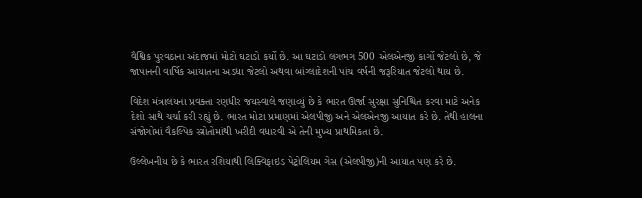વૈશ્વિક પુરવઠાના અંદાજમાં મોટો ઘટાડો કર્યો છે. આ ઘટાડો લગભગ 500 એલએનજી કાર્ગો જેટલો છે, જે જાપાનની વાર્ષિક આયાતના અડધા જેટલો અથવા બાંગ્લાદેશની પાંચ વર્ષની જરૂરિયાત જેટલો થાય છે.

વિદેશ મંત્રાલયના પ્રવક્તા રણધીર જયસ્વાલે જણાવ્યું છે કે ભારત ઊર્જા સુરક્ષા સુનિશ્ચિત કરવા માટે અનેક દેશો સાથે ચર્ચા કરી રહ્યું છે. ભારત મોટા પ્રમાણમાં એલપીજી અને એલએનજી આયાત કરે છે. તેથી હાલના સંજોગોમાં વૈકલ્પિક સ્ત્રોતોમાંથી ખરીદી વધારવી એ તેની મુખ્ય પ્રાથમિકતા છે.

ઉલ્લેખનીય છે કે ભારત રશિયાથી લિક્વિફાઇડ પેટ્રોલિયમ ગેસ (એલપીજી)ની આયાત પણ કરે છે.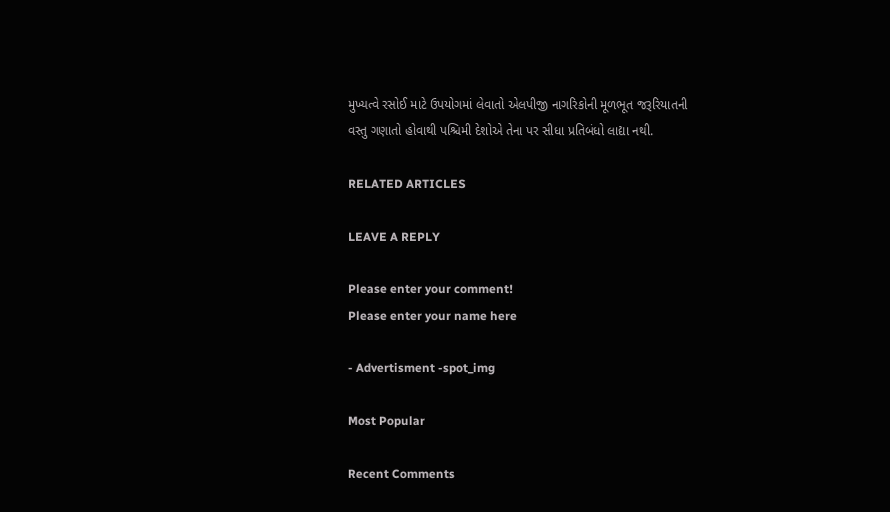મુખ્યત્વે રસોઈ માટે ઉપયોગમાં લેવાતો એલપીજી નાગરિકોની મૂળભૂત જરૂરિયાતની વસ્તુ ગણાતો હોવાથી પશ્ચિમી દેશોએ તેના પર સીધા પ્રતિબંધો લાદ્યા નથી.

RELATED ARTICLES

LEAVE A REPLY

Please enter your comment!
Please enter your name here

- Advertisment -spot_img

Most Popular

Recent Comments